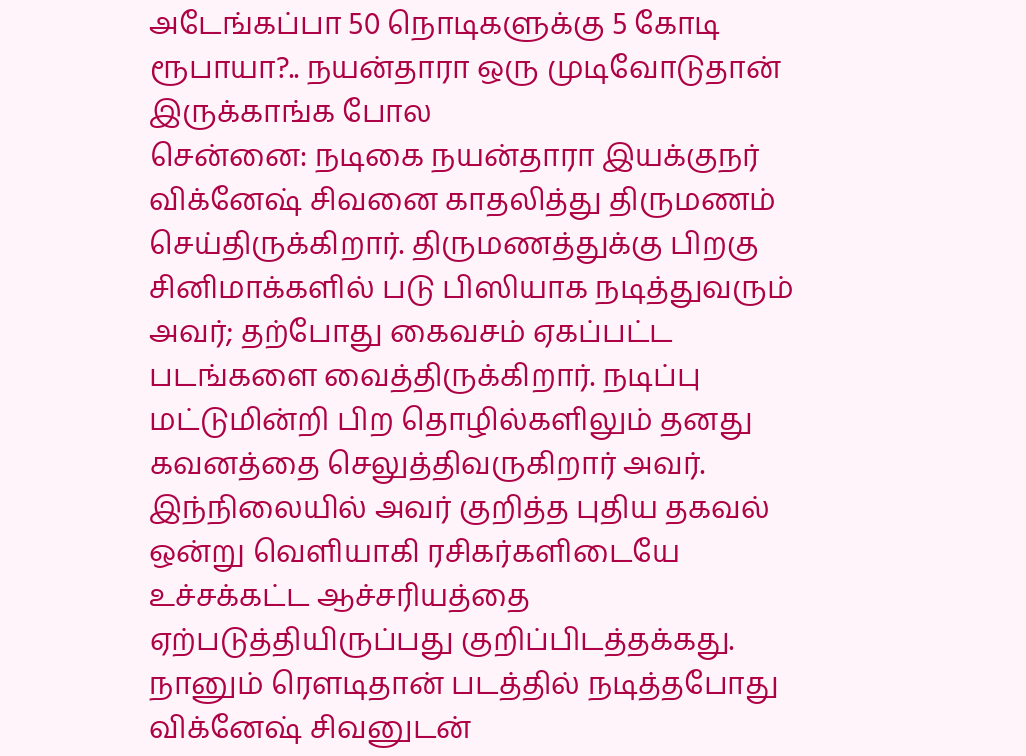அடேங்கப்பா 50 நொடிகளுக்கு 5 கோடி ரூபாயா?.. நயன்தாரா ஒரு முடிவோடுதான் இருக்காங்க போல
சென்னை: நடிகை நயன்தாரா இயக்குநர் விக்னேஷ் சிவனை காதலித்து திருமணம் செய்திருக்கிறார். திருமணத்துக்கு பிறகு சினிமாக்களில் படு பிஸியாக நடித்துவரும் அவர்; தற்போது கைவசம் ஏகப்பட்ட படங்களை வைத்திருக்கிறார். நடிப்பு மட்டுமின்றி பிற தொழில்களிலும் தனது கவனத்தை செலுத்திவருகிறார் அவர். இந்நிலையில் அவர் குறித்த புதிய தகவல் ஒன்று வெளியாகி ரசிகர்களிடையே உச்சக்கட்ட ஆச்சரியத்தை ஏற்படுத்தியிருப்பது குறிப்பிடத்தக்கது.
நானும் ரௌடிதான் படத்தில் நடித்தபோது விக்னேஷ் சிவனுடன்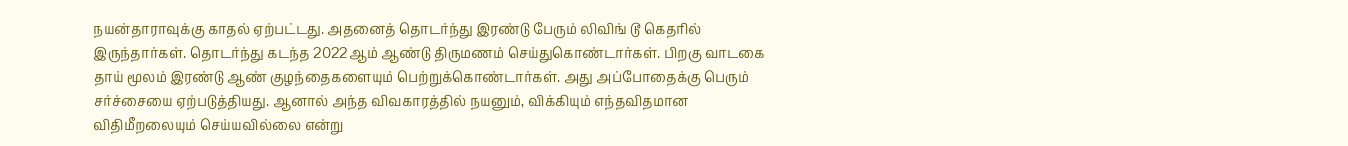நயன்தாராவுக்கு காதல் ஏற்பட்டது. அதனைத் தொடர்ந்து இரண்டு பேரும் லிவிங் டூ கெதரில் இருந்தார்கள். தொடர்ந்து கடந்த 2022ஆம் ஆண்டு திருமணம் செய்துகொண்டார்கள். பிறகு வாடகை தாய் மூலம் இரண்டு ஆண் குழந்தைகளையும் பெற்றுக்கொண்டார்கள். அது அப்போதைக்கு பெரும் சர்ச்சையை ஏற்படுத்தியது. ஆனால் அந்த விவகாரத்தில் நயனும், விக்கியும் எந்தவிதமான விதிமீறலையும் செய்யவில்லை என்று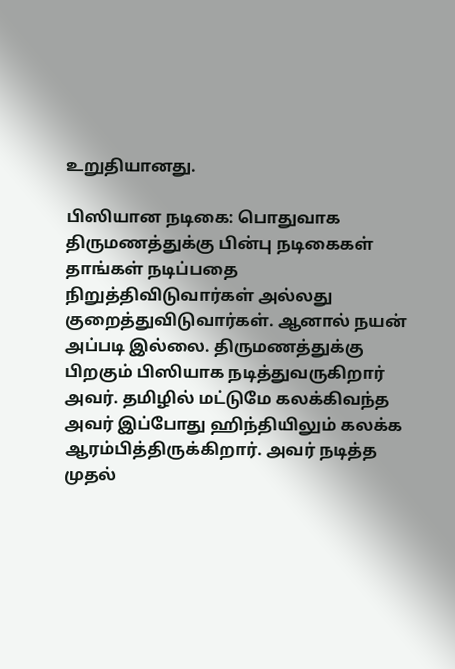உறுதியானது.

பிஸியான நடிகை: பொதுவாக திருமணத்துக்கு பின்பு நடிகைகள் தாங்கள் நடிப்பதை நிறுத்திவிடுவார்கள் அல்லது குறைத்துவிடுவார்கள். ஆனால் நயன் அப்படி இல்லை. திருமணத்துக்கு பிறகும் பிஸியாக நடித்துவருகிறார் அவர். தமிழில் மட்டுமே கலக்கிவந்த அவர் இப்போது ஹிந்தியிலும் கலக்க ஆரம்பித்திருக்கிறார். அவர் நடித்த முதல்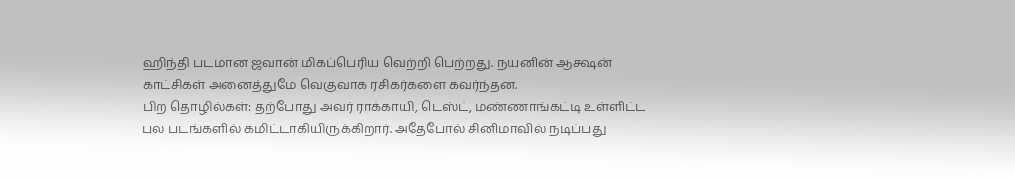ஹிந்தி படமான ஜவான் மிகப்பெரிய வெற்றி பெற்றது. நயனின் ஆக்ஷன் காட்சிகள் அனைத்துமே வெகுவாக ரசிகர்களை கவர்ந்தன.
பிற தொழில்கள்: தற்போது அவர் ராக்காயி, டெஸ்ட், மண்ணாங்கட்டி உள்ளிட்ட பல படங்களில் கமிட்டாகியிருக்கிறார். அதேபோல் சினிமாவில் நடிப்பது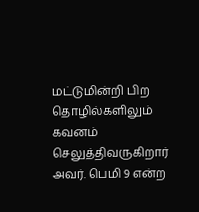மட்டுமின்றி பிற தொழில்களிலும் கவனம் செலுத்திவருகிறார் அவர். பெமி 9 என்ற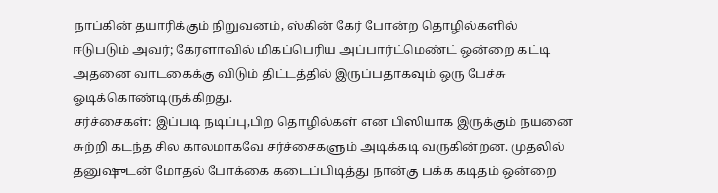நாப்கின் தயாரிக்கும் நிறுவனம், ஸ்கின் கேர் போன்ற தொழில்களில் ஈடுபடும் அவர்; கேரளாவில் மிகப்பெரிய அப்பார்ட்மெண்ட் ஒன்றை கட்டி அதனை வாடகைக்கு விடும் திட்டத்தில் இருப்பதாகவும் ஒரு பேச்சு ஓடிக்கொண்டிருக்கிறது.
சர்ச்சைகள்: இப்படி நடிப்பு,பிற தொழில்கள் என பிஸியாக இருக்கும் நயனை சுற்றி கடந்த சில காலமாகவே சர்ச்சைகளும் அடிக்கடி வருகின்றன. முதலில் தனுஷுடன் மோதல் போக்கை கடைப்பிடித்து நான்கு பக்க கடிதம் ஒன்றை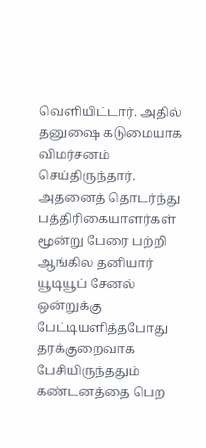வெளியிட்டார். அதில் தனுஷை கடுமையாக விமர்சனம் செய்திருந்தார். அதனைத் தொடர்ந்து பத்திரிகையாளர்கள் மூன்று பேரை பற்றி ஆங்கில தனியார் யூடியூப் சேனல் ஒன்றுக்கு பேட்டியளித்தபோது தரக்குறைவாக பேசியிருந்ததும் கண்டனத்தை பெற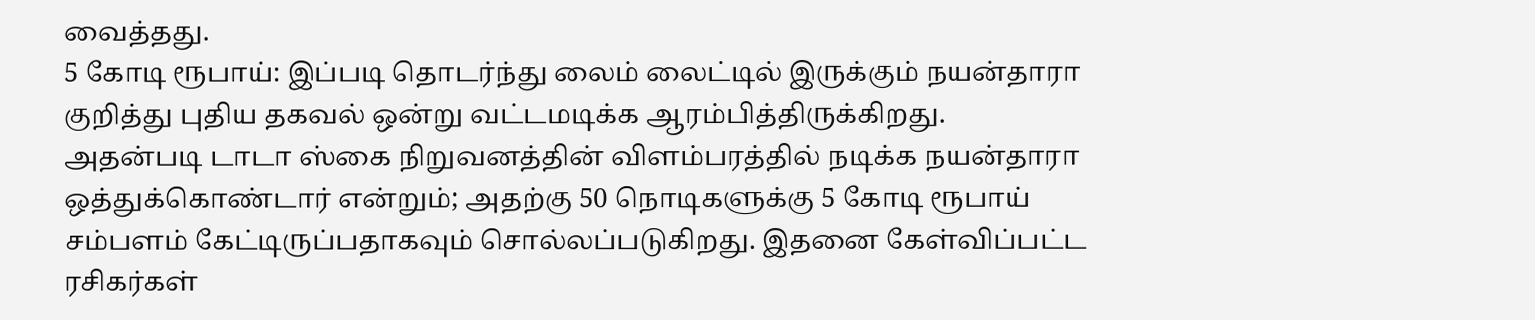வைத்தது.
5 கோடி ரூபாய்: இப்படி தொடர்ந்து லைம் லைட்டில் இருக்கும் நயன்தாரா குறித்து புதிய தகவல் ஒன்று வட்டமடிக்க ஆரம்பித்திருக்கிறது. அதன்படி டாடா ஸ்கை நிறுவனத்தின் விளம்பரத்தில் நடிக்க நயன்தாரா ஒத்துக்கொண்டார் என்றும்; அதற்கு 50 நொடிகளுக்கு 5 கோடி ரூபாய் சம்பளம் கேட்டிருப்பதாகவும் சொல்லப்படுகிறது. இதனை கேள்விப்பட்ட ரசிகர்கள்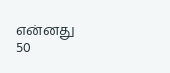என்னது 50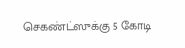செகண்ட்ஸுக்கு 5 கோடி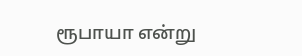ரூபாயா என்று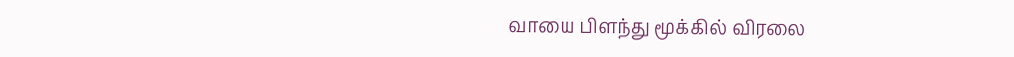வாயை பிளந்து மூக்கில் விரலை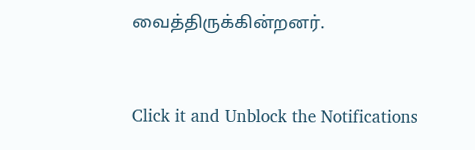வைத்திருக்கின்றனர்.


Click it and Unblock the Notifications